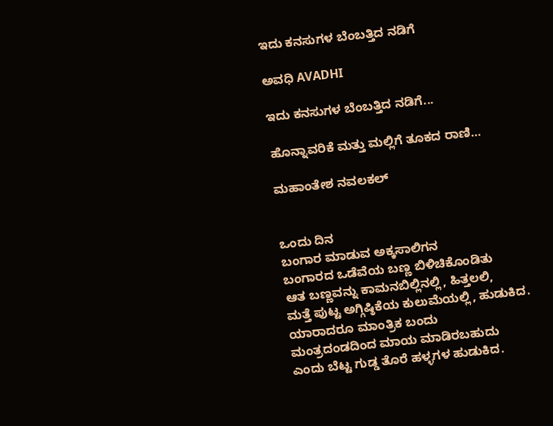ಇದು ಕನಸುಗಳ ಬೆಂಬತ್ತಿದ ನಡಿಗೆ‍

ಅವಧಿ AVADHI

ಇದು ಕನಸುಗಳ ಬೆಂಬತ್ತಿದ ನಡಿಗೆ...

ಹೊನ್ನಾವರಿಕೆ ಮತ್ತು ಮಲ್ಲಿಗೆ ತೂಕದ ರಾಣಿ…

ಮಹಾಂತೇಶ ನವಲಕಲ್


ಒಂದು ದಿನ
ಬಂಗಾರ ಮಾಡುವ ಅಕ್ಕಸಾಲಿಗನ
ಬಂಗಾರದ ಒಡೆವೆಯ ಬಣ್ಣ ಬಿಳಿಚಿಕೊಂಡಿತು
ಆತ ಬಣ್ಣವನ್ನು ಕಾಮನಬಿಲ್ಲಿನಲ್ಲಿ, ಹಿತ್ತಲಲಿ,
ಮತ್ತೆ ಪುಟ್ಟ ಅಗ್ಗಿಷ್ಠಿಕೆಯ ಕುಲುಮೆಯಲ್ಲಿ, ಹುಡುಕಿದ.
ಯಾರಾದರೂ ಮಾಂತ್ರಿಕ ಬಂದು
ಮಂತ್ರದಂಡದಿಂದ ಮಾಯ ಮಾಡಿರಬಹುದು
ಎಂದು ಬೆಟ್ಟ ಗುಡ್ಡ ತೊರೆ ಹಳ್ಳಗಳ ಹುಡುಕಿದ.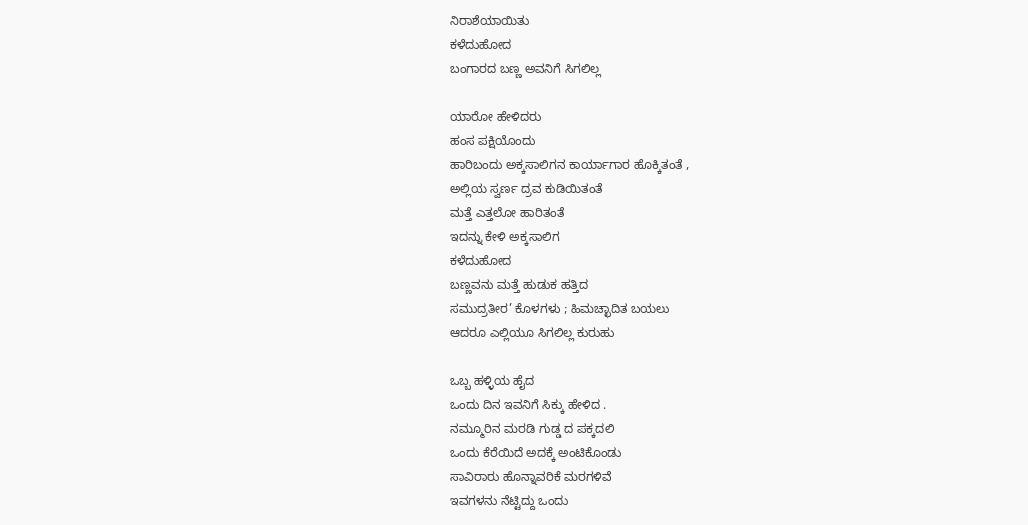ನಿರಾಶೆಯಾಯಿತು
ಕಳೆದುಹೋದ
ಬಂಗಾರದ ಬಣ್ಣ ಅವನಿಗೆ ಸಿಗಲಿಲ್ಲ

ಯಾರೋ ಹೇಳಿದರು
ಹಂಸ ಪಕ್ಷಿಯೊಂದು
ಹಾರಿಬಂದು ಅಕ್ಕಸಾಲಿಗನ ಕಾರ್ಯಾಗಾರ ಹೊಕ್ಕಿತಂತೆ ,
ಅಲ್ಲಿಯ ಸ್ವರ್ಣ ದ್ರವ ಕುಡಿಯಿತಂತೆ
ಮತ್ತೆ ಎತ್ತಲೋ ಹಾರಿತಂತೆ
ಇದನ್ನು ಕೇಳಿ ಅಕ್ಕಸಾಲಿಗ
ಕಳೆದುಹೋದ
ಬಣ್ಣವನು ಮತ್ತೆ ಹುಡುಕ ಹತ್ತಿದ
ಸಮುದ್ರತೀರ’ ಕೊಳಗಳು ; ಹಿಮಚ್ಛಾದಿತ ಬಯಲು
ಆದರೂ ಎಲ್ಲಿಯೂ ಸಿಗಲಿಲ್ಲ ಕುರುಹು

ಒಬ್ಬ ಹಳ್ಳಿಯ ಹೈದ
ಒಂದು ದಿನ ಇವನಿಗೆ ಸಿಕ್ಕು ಹೇಳಿದ .
ನಮ್ಮೂರಿನ ಮರಡಿ ಗುಡ್ಡ ದ ಪಕ್ಕದಲಿ
ಒಂದು ಕೆರೆಯಿದೆ ಅದಕ್ಕೆ ಅಂಟಿಕೊಂಡು
ಸಾವಿರಾರು ಹೊನ್ನಾವರಿಕೆ ಮರಗಳಿವೆ
ಇವಗಳನು ನೆಟ್ಟಿದ್ದು ಒಂದು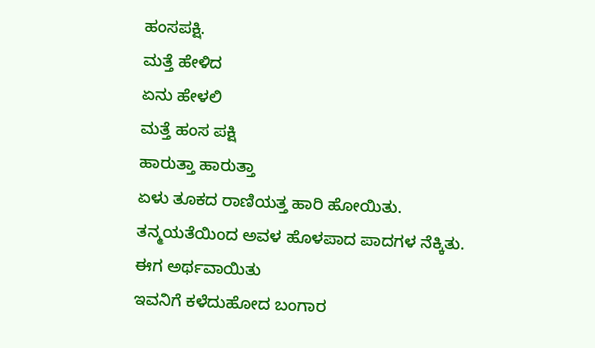ಹಂಸಪಕ್ಷಿ.
ಮತ್ತೆ ಹೇಳಿದ
ಏನು ಹೇಳಲಿ
ಮತ್ತೆ ಹಂಸ ಪಕ್ಷಿ
ಹಾರುತ್ತಾ ಹಾರುತ್ತಾ
ಏಳು ತೂಕದ ರಾಣಿಯತ್ತ ಹಾರಿ ಹೋಯಿತು.
ತನ್ಮಯತೆಯಿಂದ ಅವಳ ಹೊಳಪಾದ ಪಾದಗಳ ನೆಕ್ಕಿತು.
ಈಗ ಅರ್ಥವಾಯಿತು
ಇವನಿಗೆ ಕಳೆದುಹೋದ ಬಂಗಾರ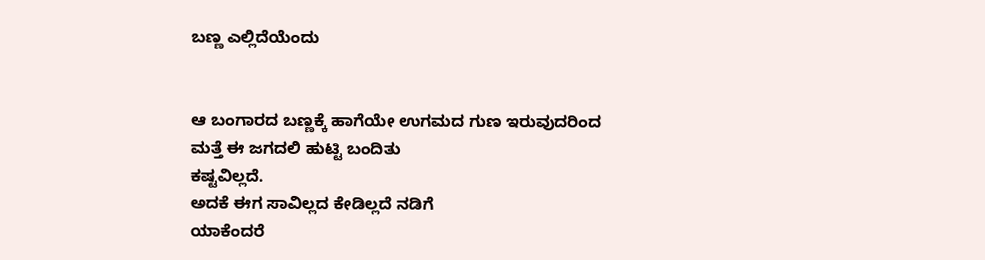ಬಣ್ಣ ಎಲ್ಲಿದೆಯೆಂದು


ಆ ಬಂಗಾರದ ಬಣ್ಣಕ್ಕೆ ಹಾಗೆಯೇ ಉಗಮದ ಗುಣ ಇರುವುದರಿಂದ
ಮತ್ತೆ ಈ ಜಗದಲಿ ಹುಟ್ಟಿ ಬಂದಿತು
ಕಷ್ಟವಿಲ್ಲದೆ.
ಅದಕೆ ಈಗ ಸಾವಿಲ್ಲದ ಕೇಡಿಲ್ಲದೆ ನಡಿಗೆ
ಯಾಕೆಂದರೆ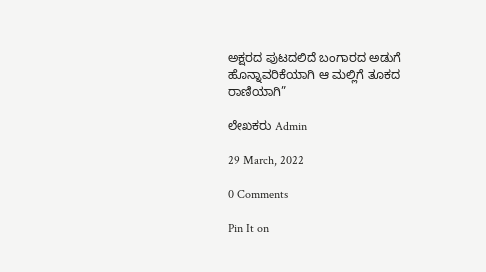ಅಕ್ಷರದ ಪುಟದಲಿದೆ ಬಂಗಾರದ ಅಡುಗೆ
ಹೊನ್ನಾವರಿಕೆಯಾಗಿ ಆ ಮಲ್ಲಿಗೆ ತೂಕದ ರಾಣಿಯಾಗಿ”

ಲೇಖಕರು Admin

29 March, 2022

0 Comments

Pin It on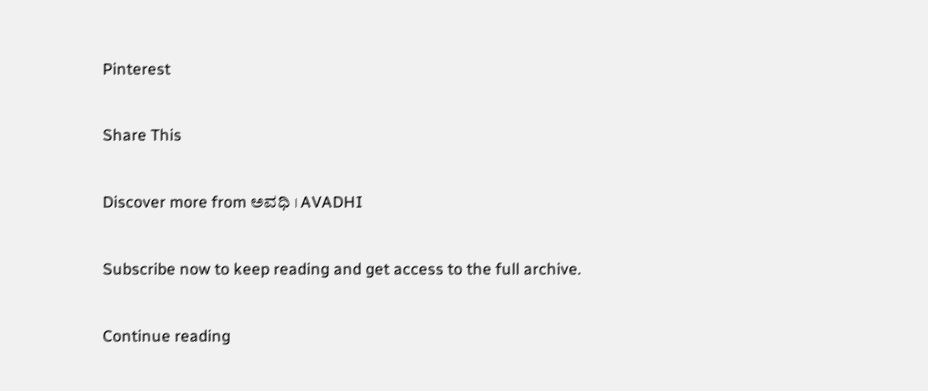Pinterest

Share This

Discover more from ಅವಧಿ । AVADHI

Subscribe now to keep reading and get access to the full archive.

Continue reading